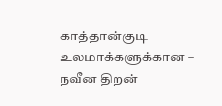காத்தான்குடி உலமாக்களுக்கான – நவீன திறன்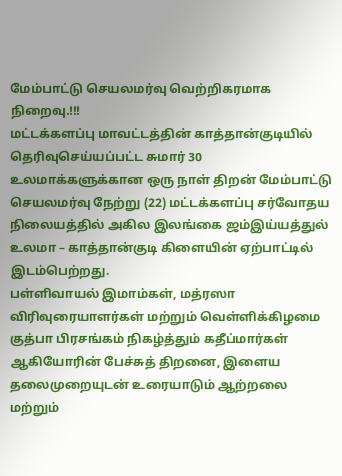மேம்பாட்டு செயலமர்வு வெற்றிகரமாக நிறைவு.!!!
மட்டக்களப்பு மாவட்டத்தின் காத்தான்குடியில் தெரிவுசெய்யப்பட்ட சுமார் 30 உலமாக்களுக்கான ஒரு நாள் திறன் மேம்பாட்டு செயலமர்வு நேற்று (22) மட்டக்களப்பு சர்வோதய நிலையத்தில் அகில இலங்கை ஜம்இய்யத்துல் உலமா – காத்தான்குடி கிளையின் ஏற்பாட்டில் இடம்பெற்றது.
பள்ளிவாயல் இமாம்கள், மத்ரஸா விரிவுரையாளர்கள் மற்றும் வெள்ளிக்கிழமை குத்பா பிரசங்கம் நிகழ்த்தும் கதீப்மார்கள் ஆகியோரின் பேச்சுத் திறனை, இளைய தலைமுறையுடன் உரையாடும் ஆற்றலை மற்றும்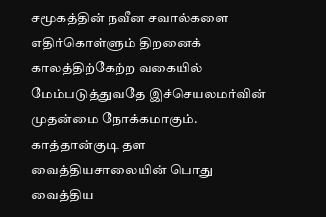சமூகத்தின் நவீன சவால்களை எதிர்கொள்ளும் திறனைக் காலத்திற்கேற்ற வகையில் மேம்படுத்துவதே இச்செயலமர்வின் முதன்மை நோக்கமாகும்.
காத்தான்குடி தள வைத்தியசாலையின் பொது வைத்திய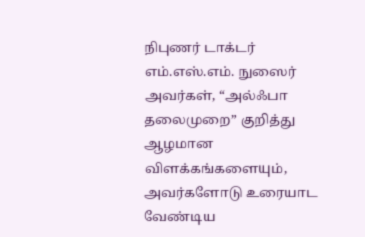நிபுணர் டாக்டர் எம்.எஸ்.எம். நுஸைர் அவர்கள், “அல்ஃபா தலைமுறை” குறித்து ஆழமான விளக்கங்களையும், அவர்களோடு உரையாட வேண்டிய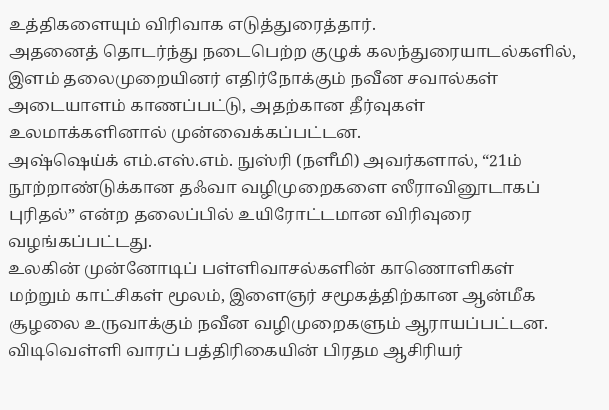உத்திகளையும் விரிவாக எடுத்துரைத்தார்.
அதனைத் தொடர்ந்து நடைபெற்ற குழுக் கலந்துரையாடல்களில், இளம் தலைமுறையினர் எதிர்நோக்கும் நவீன சவால்கள் அடையாளம் காணப்பட்டு, அதற்கான தீர்வுகள் உலமாக்களினால் முன்வைக்கப்பட்டன.
அஷ்ஷெய்க் எம்.எஸ்.எம். நுஸ்ரி (நளீமி) அவர்களால், “21ம் நூற்றாண்டுக்கான தஃவா வழிமுறைகளை ஸீராவினூடாகப் புரிதல்” என்ற தலைப்பில் உயிரோட்டமான விரிவுரை வழங்கப்பட்டது.
உலகின் முன்னோடிப் பள்ளிவாசல்களின் காணொளிகள் மற்றும் காட்சிகள் மூலம், இளைஞர் சமூகத்திற்கான ஆன்மீக சூழலை உருவாக்கும் நவீன வழிமுறைகளும் ஆராயப்பட்டன.
விடிவெள்ளி வாரப் பத்திரிகையின் பிரதம ஆசிரியர்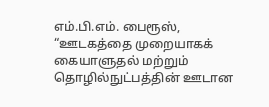எம்.பி.எம். பைரூஸ், “ஊடகத்தை முறையாகக் கையாளுதல் மற்றும் தொழில்நுட்பத்தின் ஊடான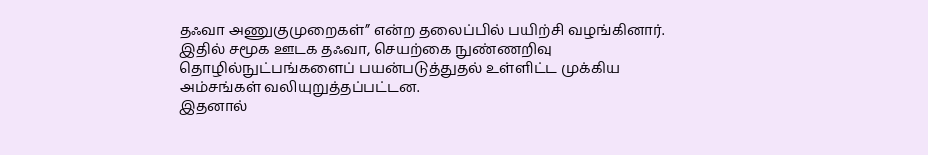தஃவா அணுகுமுறைகள்” என்ற தலைப்பில் பயிற்சி வழங்கினார்.
இதில் சமூக ஊடக தஃவா, செயற்கை நுண்ணறிவு தொழில்நுட்பங்களைப் பயன்படுத்துதல் உள்ளிட்ட முக்கிய அம்சங்கள் வலியுறுத்தப்பட்டன.
இதனால்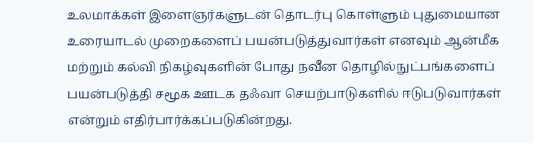உலமாக்கள் இளைஞர்களுடன் தொடர்பு கொள்ளும் புதுமையான உரையாடல் முறைகளைப் பயன்படுத்துவார்கள் எனவும் ஆன்மீக மற்றும் கல்வி நிகழ்வுகளின் போது நவீன தொழில்நுட்பங்களைப் பயன்படுத்தி சமூக ஊடக தஃவா செயற்பாடுகளில் ஈடுபடுவார்கள் என்றும் எதிர்பார்க்கப்படுகின்றது.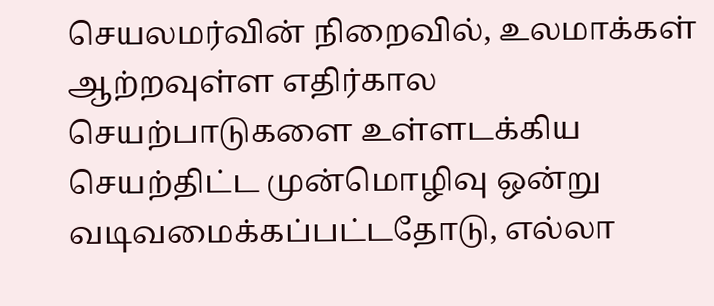செயலமர்வின் நிறைவில், உலமாக்கள் ஆற்றவுள்ள எதிர்கால செயற்பாடுகளை உள்ளடக்கிய செயற்திட்ட முன்மொழிவு ஒன்று வடிவமைக்கப்பட்டதோடு, எல்லா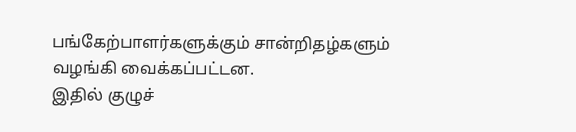பங்கேற்பாளர்களுக்கும் சான்றிதழ்களும் வழங்கி வைக்கப்பட்டன.
இதில் குழுச்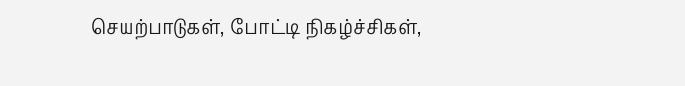செயற்பாடுகள், போட்டி நிகழ்ச்சிகள்,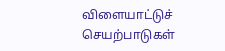விளையாட்டுச் செயற்பாடுகள்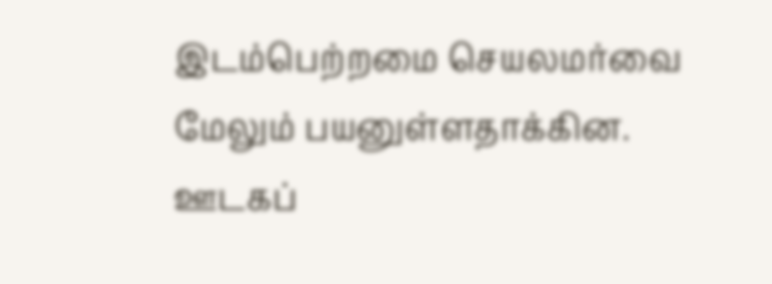இடம்பெற்றமை செயலமர்வை மேலும் பயனுள்ளதாக்கின.
ஊடகப்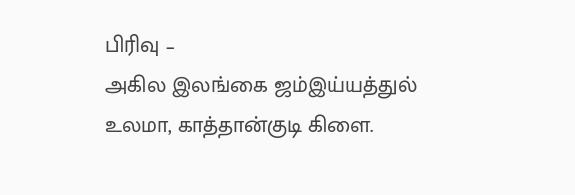பிரிவு –
அகில இலங்கை ஜம்இய்யத்துல் உலமா, காத்தான்குடி கிளை.